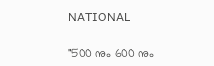NATIONAL

"500 നും 600 നും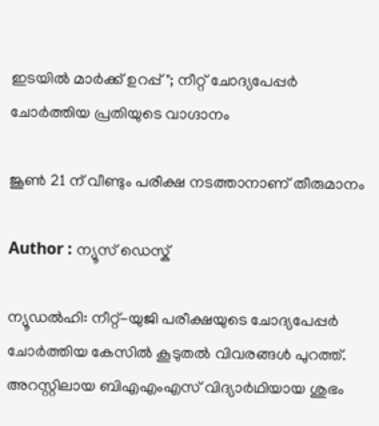ഇടയില്‍ മാര്‍ക്ക് ഉറപ്പ്"; നീറ്റ് ചോദ്യപേപ്പര്‍ ചോര്‍ത്തിയ പ്രതിയുടെ വാഗ്ദാനം

ജൂണ്‍ 21 ന് വീണ്ടും പരീക്ഷ നടത്താനാണ് തീരുമാനം

Author : ന്യൂസ് ഡെസ്ക്

ന്യൂഡല്‍ഹി: നീറ്റ്-യുജി പരീക്ഷയുടെ ചോദ്യപേപ്പര്‍ ചോര്‍ത്തിയ കേസില്‍ കൂടുതല്‍ വിവരങ്ങള്‍ പുറത്ത്. അറസ്റ്റിലായ ബിഎഎംഎസ് വിദ്യാര്‍ഥിയായ ശുഭം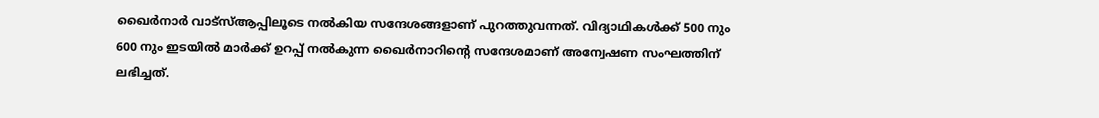ഖൈര്‍നാര്‍ വാട്‌സ്ആപ്പിലൂടെ നല്‍കിയ സന്ദേശങ്ങളാണ് പുറത്തുവന്നത്. വിദ്യാഥികള്‍ക്ക് 500 നും 600 നും ഇടയില്‍ മാര്‍ക്ക് ഉറപ്പ് നല്‍കുന്ന ഖൈര്‍നാറിന്റെ സന്ദേശമാണ് അന്വേഷണ സംഘത്തിന് ലഭിച്ചത്.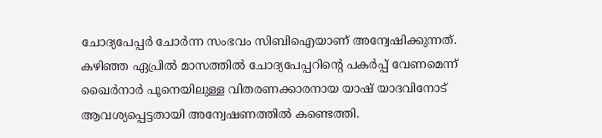ചോദ്യപേപ്പര്‍ ചോര്‍ന്ന സംഭവം സിബിഐയാണ് അന്വേഷിക്കുന്നത്. കഴിഞ്ഞ ഏപ്രില്‍ മാസത്തില്‍ ചോദ്യപേപ്പറിന്റെ പകര്‍പ്പ് വേണമെന്ന് ഖൈര്‍നാര്‍ പൂനെയിലുള്ള വിതരണക്കാരനായ യാഷ് യാദവിനോട് ആവശ്യപ്പെട്ടതായി അന്വേഷണത്തില്‍ കണ്ടെത്തി.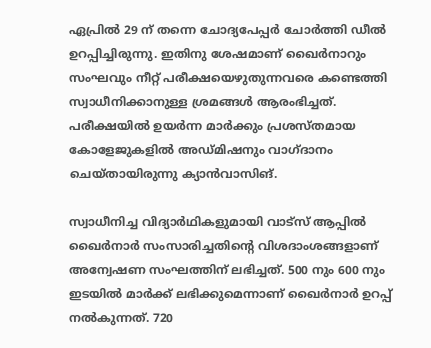ഏപ്രില്‍ 29 ന് തന്നെ ചോദ്യപേപ്പര്‍ ചോര്‍ത്തി ഡീല്‍ ഉറപ്പിച്ചിരുന്നു. ഇതിനു ശേഷമാണ് ഖൈര്‍നാറും സംഘവും നീറ്റ് പരീക്ഷയെഴുതുന്നവരെ കണ്ടെത്തി സ്വാധീനിക്കാനുള്ള ശ്രമങ്ങള്‍ ആരംഭിച്ചത്. പരീക്ഷയില്‍ ഉയര്‍ന്ന മാര്‍ക്കും പ്രശസ്തമായ കോളേജുകളില്‍ അഡ്മിഷനും വാഗ്ദാനം ചെയ്തായിരുന്നു ക്യാന്‍വാസിങ്.

സ്വാധീനിച്ച വിദ്യാര്‍ഥികളുമായി വാട്‌സ് ആപ്പില്‍ ഖൈര്‍നാര്‍ സംസാരിച്ചതിന്റെ വിശദാംശങ്ങളാണ് അന്വേഷണ സംഘത്തിന് ലഭിച്ചത്. 500 നും 600 നും ഇടയില്‍ മാര്‍ക്ക് ലഭിക്കുമെന്നാണ് ഖൈര്‍നാര്‍ ഉറപ്പ് നല്‍കുന്നത്. 720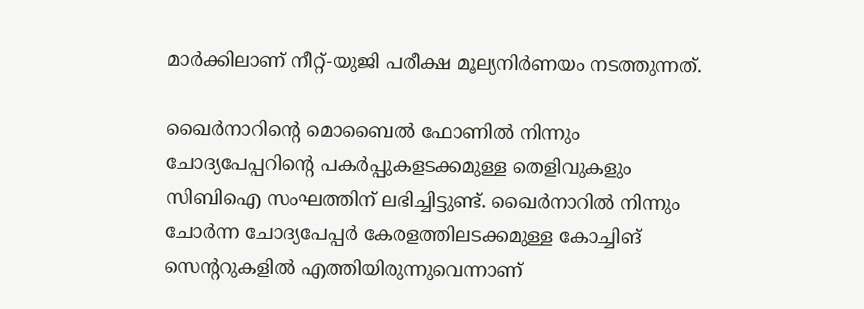മാര്‍ക്കിലാണ് നീറ്റ്-യുജി പരീക്ഷ മൂല്യനിര്‍ണയം നടത്തുന്നത്.

ഖൈര്‍നാറിന്റെ മൊബൈല്‍ ഫോണില്‍ നിന്നും ചോദ്യപേപ്പറിന്റെ പകര്‍പ്പുകളടക്കമുള്ള തെളിവുകളും സിബിഐ സംഘത്തിന് ലഭിച്ചിട്ടുണ്ട്. ഖൈര്‍നാറില്‍ നിന്നും ചോര്‍ന്ന ചോദ്യപേപ്പര്‍ കേരളത്തിലടക്കമുള്ള കോച്ചിങ് സെന്ററുകളില്‍ എത്തിയിരുന്നുവെന്നാണ്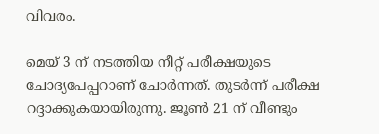വിവരം.

മെയ് 3 ന് നടത്തിയ നീറ്റ് പരീക്ഷയുടെ ചോദ്യപേപ്പറാണ് ചോര്‍ന്നത്. തുടര്‍ന്ന് പരീക്ഷ റദ്ദാക്കുകയായിരുന്നു. ജൂണ്‍ 21 ന് വീണ്ടും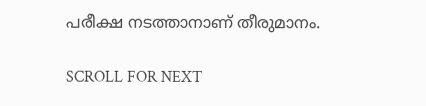പരീക്ഷ നടത്താനാണ് തീരുമാനം.

SCROLL FOR NEXT